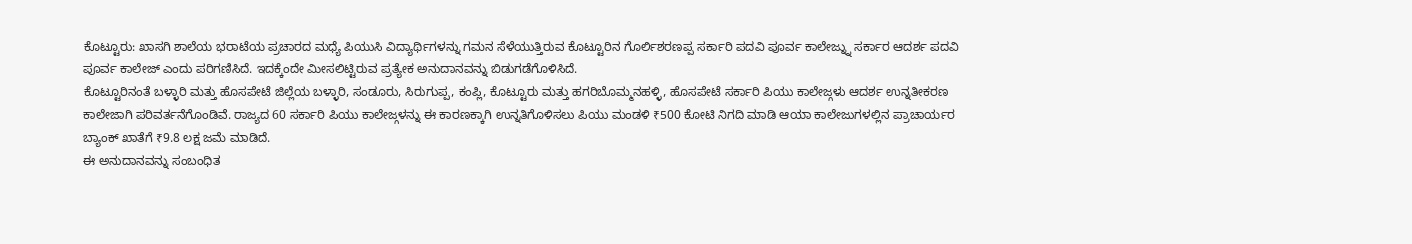ಕೊಟ್ಟೂರು: ಖಾಸಗಿ ಶಾಲೆಯ ಭರಾಟೆಯ ಪ್ರಚಾರದ ಮಧ್ಯೆ ಪಿಯುಸಿ ವಿದ್ಯಾರ್ಥಿಗಳನ್ನು ಗಮನ ಸೆಳೆಯುತ್ತಿರುವ ಕೊಟ್ಟೂರಿನ ಗೊರ್ಲಿಶರಣಪ್ಪ ಸರ್ಕಾರಿ ಪದವಿ ಪೂರ್ವ ಕಾಲೇಜ್ನ್ನು ಸರ್ಕಾರ ಆದರ್ಶ ಪದವಿ ಪೂರ್ವ ಕಾಲೇಜ್ ಎಂದು ಪರಿಗಣಿಸಿದೆ. ಇದಕ್ಕೆಂದೇ ಮೀಸಲಿಟ್ಟಿರುವ ಪ್ರತ್ಯೇಕ ಅನುದಾನವನ್ನು ಬಿಡುಗಡೆಗೊಳಿಸಿದೆ.
ಕೊಟ್ಟೂರಿನಂತೆ ಬಳ್ಳಾರಿ ಮತ್ತು ಹೊಸಪೇಟೆ ಜಿಲ್ಲೆಯ ಬಳ್ಳಾರಿ, ಸಂಡೂರು, ಸಿರುಗುಪ್ಪ, ಕಂಪ್ಲಿ, ಕೊಟ್ಟೂರು ಮತ್ತು ಹಗರಿಬೊಮ್ಮನಹಳ್ಳಿ, ಹೊಸಪೇಟೆ ಸರ್ಕಾರಿ ಪಿಯು ಕಾಲೇಜ್ಗಳು ಆದರ್ಶ ಉನ್ನತೀಕರಣ ಕಾಲೇಜಾಗಿ ಪರಿವರ್ತನೆಗೊಂಡಿವೆ. ರಾಜ್ಯದ 60 ಸರ್ಕಾರಿ ಪಿಯು ಕಾಲೇಜ್ಗಳನ್ನು ಈ ಕಾರಣಕ್ಕಾಗಿ ಉನ್ನತಿಗೊಳಿಸಲು ಪಿಯು ಮಂಡಳಿ ₹500 ಕೋಟಿ ನಿಗದಿ ಮಾಡಿ ಆಯಾ ಕಾಲೇಜುಗಳಲ್ಲಿನ ಪ್ರಾಚಾರ್ಯರ ಬ್ಯಾಂಕ್ ಖಾತೆಗೆ ₹9.8 ಲಕ್ಷ ಜಮೆ ಮಾಡಿದೆ.
ಈ ಅನುದಾನವನ್ನು ಸಂಬಂಧಿತ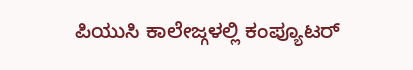ಪಿಯುಸಿ ಕಾಲೇಜ್ಗಳಲ್ಲಿ ಕಂಪ್ಯೂಟರ್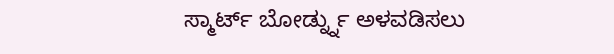ಸ್ಮಾರ್ಟ್ ಬೋರ್ಡ್ನ್ನು ಅಳವಡಿಸಲು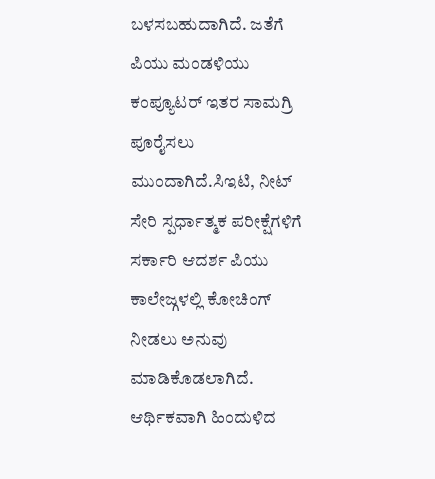ಬಳಸಬಹುದಾಗಿದೆ. ಜತೆಗೆ ಪಿಯು ಮಂಡಳಿಯು ಕಂಪ್ಯೂಟರ್ ಇತರ ಸಾಮಗ್ರಿ ಪೂರೈಸಲು ಮುಂದಾಗಿದೆ.ಸಿಇಟಿ, ನೀಟ್ ಸೇರಿ ಸ್ಪರ್ಧಾತ್ಮಕ ಪರೀಕ್ಷೆಗಳಿಗೆ ಸರ್ಕಾರಿ ಆದರ್ಶ ಪಿಯು ಕಾಲೇಜ್ಗಳಲ್ಲಿ ಕೋಚಿಂಗ್ ನೀಡಲು ಅನುವು ಮಾಡಿಕೊಡಲಾಗಿದೆ. ಆರ್ಥಿಕವಾಗಿ ಹಿಂದುಳಿದ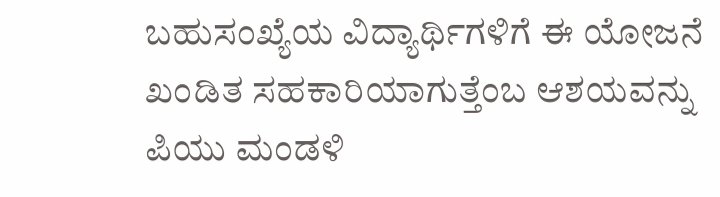ಬಹುಸಂಖ್ಯೆಯ ವಿದ್ಯಾರ್ಥಿಗಳಿಗೆ ಈ ಯೋಜನೆ ಖಂಡಿತ ಸಹಕಾರಿಯಾಗುತ್ತೆಂಬ ಆಶಯವನ್ನು ಪಿಯು ಮಂಡಳಿ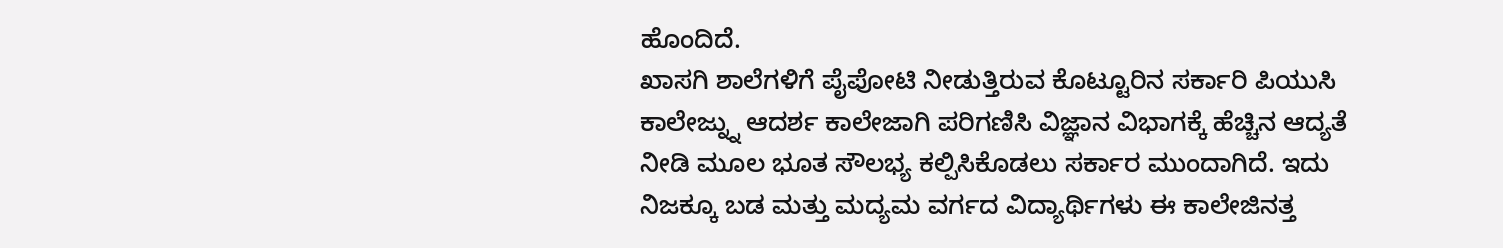ಹೊಂದಿದೆ.
ಖಾಸಗಿ ಶಾಲೆಗಳಿಗೆ ಪೈಪೋಟಿ ನೀಡುತ್ತಿರುವ ಕೊಟ್ಟೂರಿನ ಸರ್ಕಾರಿ ಪಿಯುಸಿ ಕಾಲೇಜ್ನ್ನು ಆದರ್ಶ ಕಾಲೇಜಾಗಿ ಪರಿಗಣಿಸಿ ವಿಜ್ಞಾನ ವಿಭಾಗಕ್ಕೆ ಹೆಚ್ಚಿನ ಆದ್ಯತೆ ನೀಡಿ ಮೂಲ ಭೂತ ಸೌಲಭ್ಯ ಕಲ್ಪಿಸಿಕೊಡಲು ಸರ್ಕಾರ ಮುಂದಾಗಿದೆ. ಇದು ನಿಜಕ್ಕೂ ಬಡ ಮತ್ತು ಮದ್ಯಮ ವರ್ಗದ ವಿದ್ಯಾರ್ಥಿಗಳು ಈ ಕಾಲೇಜಿನತ್ತ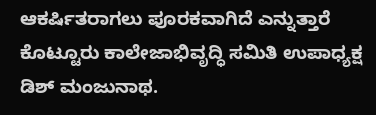ಆಕರ್ಷಿತರಾಗಲು ಪೂರಕವಾಗಿದೆ ಎನ್ನುತ್ತಾರೆ ಕೊಟ್ಟೂರು ಕಾಲೇಜಾಭಿವೃದ್ಧಿ ಸಮಿತಿ ಉಪಾಧ್ಯಕ್ಷ ಡಿಶ್ ಮಂಜುನಾಥ.